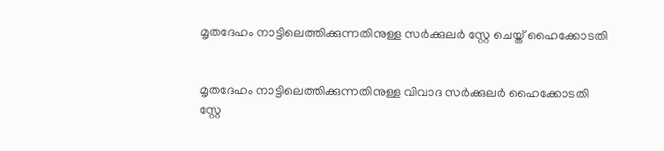മൃതദേഹം നാട്ടിലെത്തിക്കുന്നതിനുള്ള സര്‍ക്കുലര്‍ സ്റ്റേ ചെയ്ത് ഹൈക്കോടതി


മൃതദേഹം നാട്ടിലെത്തിക്കുന്നതിനുള്ള വിവാദ സര്‍ക്കുലര്‍ ഹൈക്കോടതി സ്റ്റേ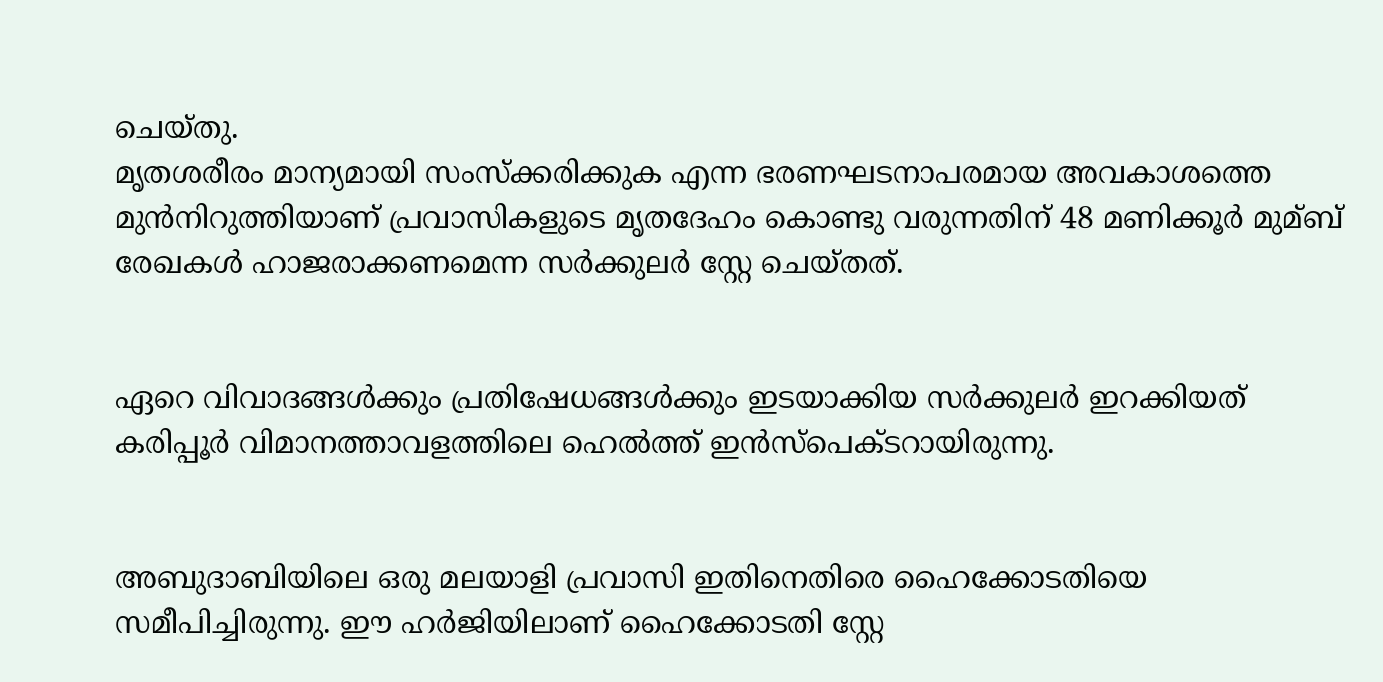ചെയ്തു.
മൃതശരീരം മാന്യമായി സംസ്‌ക്കരിക്കുക എന്ന ഭരണഘടനാപരമായ അവകാശത്തെ മുന്‍നിറുത്തിയാണ് പ്രവാസികളുടെ മൃതദേഹം കൊണ്ടു വരുന്നതിന് 48 മണിക്കൂര്‍ മുമ്ബ് രേഖകള്‍ ഹാജരാക്കണമെന്ന സര്‍ക്കുലര്‍ സ്റ്റേ ചെയ്തത്.


ഏറെ വിവാദങ്ങള്‍ക്കും പ്രതിഷേധങ്ങള്‍ക്കും ഇടയാക്കിയ സര്‍ക്കുലര്‍ ഇറക്കിയത് കരിപ്പൂര്‍ വിമാനത്താവളത്തിലെ ഹെല്‍ത്ത് ഇന്‍സ്‌പെക്ടറായിരുന്നു.


അബുദാബിയിലെ ഒരു മലയാളി പ്രവാസി ഇതിനെതിരെ ഹൈക്കോടതിയെ സമീപിച്ചിരുന്നു. ഈ ഹര്‍ജിയിലാണ് ഹൈക്കോടതി സ്റ്റേ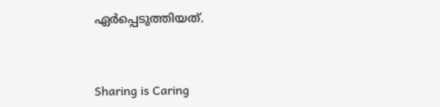ഏര്‍പ്പെടുത്തിയത്.



Sharing is Caring